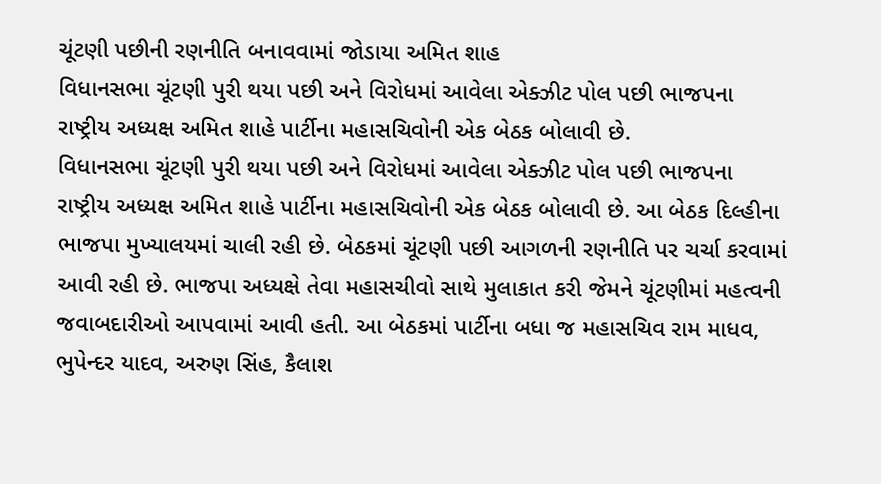ચૂંટણી પછીની રણનીતિ બનાવવામાં જોડાયા અમિત શાહ
વિધાનસભા ચૂંટણી પુરી થયા પછી અને વિરોધમાં આવેલા એક્ઝીટ પોલ પછી ભાજપના રાષ્ટ્રીય અધ્યક્ષ અમિત શાહે પાર્ટીના મહાસચિવોની એક બેઠક બોલાવી છે.
વિધાનસભા ચૂંટણી પુરી થયા પછી અને વિરોધમાં આવેલા એક્ઝીટ પોલ પછી ભાજપના રાષ્ટ્રીય અધ્યક્ષ અમિત શાહે પાર્ટીના મહાસચિવોની એક બેઠક બોલાવી છે. આ બેઠક દિલ્હીના ભાજપા મુખ્યાલયમાં ચાલી રહી છે. બેઠકમાં ચૂંટણી પછી આગળની રણનીતિ પર ચર્ચા કરવામાં આવી રહી છે. ભાજપા અધ્યક્ષે તેવા મહાસચીવો સાથે મુલાકાત કરી જેમને ચૂંટણીમાં મહત્વની જવાબદારીઓ આપવામાં આવી હતી. આ બેઠકમાં પાર્ટીના બધા જ મહાસચિવ રામ માધવ, ભુપેન્દર યાદવ, અરુણ સિંહ, કૈલાશ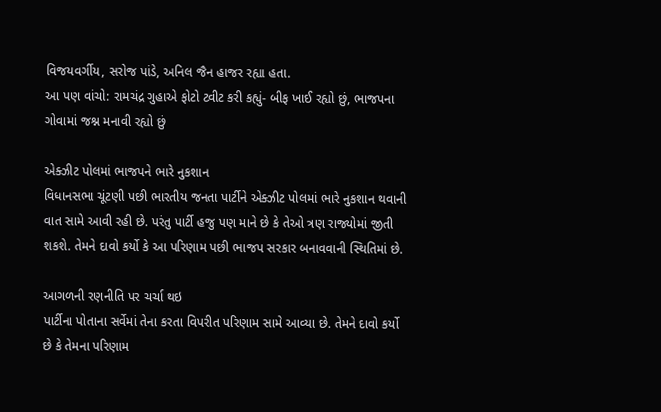વિજયવર્ગીય, સરોજ પાંડે, અનિલ જૈન હાજર રહ્યા હતા.
આ પણ વાંચો: રામચંદ્ર ગુહાએ ફોટો ટ્વીટ કરી કહ્યું- બીફ ખાઈ રહ્યો છું, ભાજપના ગોવામાં જશ્ન મનાવી રહ્યો છું

એક્ઝીટ પોલમાં ભાજપને ભારે નુકશાન
વિધાનસભા ચૂંટણી પછી ભારતીય જનતા પાર્ટીને એક્ઝીટ પોલમાં ભારે નુકશાન થવાની વાત સામે આવી રહી છે. પરંતુ પાર્ટી હજુ પણ માને છે કે તેઓ ત્રણ રાજ્યોમાં જીતી શકશે. તેમને દાવો કર્યો કે આ પરિણામ પછી ભાજપ સરકાર બનાવવાની સ્થિતિમાં છે.

આગળની રણનીતિ પર ચર્ચા થઇ
પાર્ટીના પોતાના સર્વેમાં તેના કરતા વિપરીત પરિણામ સામે આવ્યા છે. તેમને દાવો કર્યો છે કે તેમના પરિણામ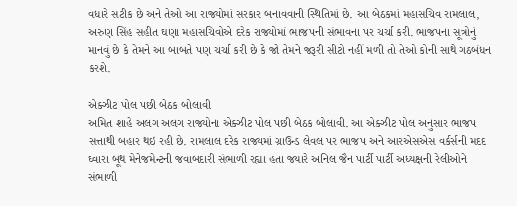વધારે સટીક છે અને તેઓ આ રાજ્યોમાં સરકાર બનાવવાની સ્થિતિમાં છે. આ બેઠકમાં મહાસચિવ રામલાલ, અરુણ સિંહ સહીત ઘણા મહાસચિવોએ દરેક રાજ્યોમાં ભાજપની સંભાવના પર ચર્ચા કરી. ભાજપના સૂત્રોનું માનવું છે કે તેમને આ બાબતે પણ ચર્ચા કરી છે કે જો તેમને જરૂરી સીટો નહીં મળી તો તેઓ કોની સાથે ગઠબંધન કરશે.

એક્ઝીટ પોલ પછી બેઠક બોલાવી
અમિત શાહે અલગ અલગ રાજ્યોના એક્ઝીટ પોલ પછી બેઠક બોલાવી. આ એક્ઝીટ પોલ અનુસાર ભાજપ સત્તાથી બહાર થઇ રહી છે. રામલાલ દરેક રાજ્યમાં ગ્રાઉન્ડ લેવલ પર ભાજપ અને આરએસએસ વર્કર્સની મદદ ઘ્વારા બૂથ મેનેજમેન્ટની જવાબદારી સંભાળી રહ્યા હતા જયારે અનિલ જૈન પાર્ટી પાર્ટી અધ્યક્ષની રેલીઓને સંભાળી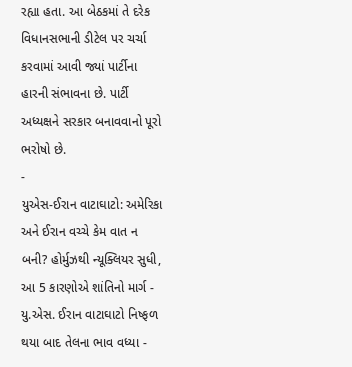રહ્યા હતા. આ બેઠકમાં તે દરેક વિધાનસભાની ડીટેલ પર ચર્ચા કરવામાં આવી જ્યાં પાર્ટીના હારની સંભાવના છે. પાર્ટી અધ્યક્ષને સરકાર બનાવવાનો પૂરો ભરોષો છે.
-
યુએસ-ઈરાન વાટાઘાટો: અમેરિકા અને ઈરાન વચ્ચે કેમ વાત ન બની? હોર્મુઝથી ન્યૂક્લિયર સુધી, આ 5 કારણોએ શાંતિનો માર્ગ -
યુ.એસ. ઈરાન વાટાઘાટો નિષ્ફળ થયા બાદ તેલના ભાવ વધ્યા -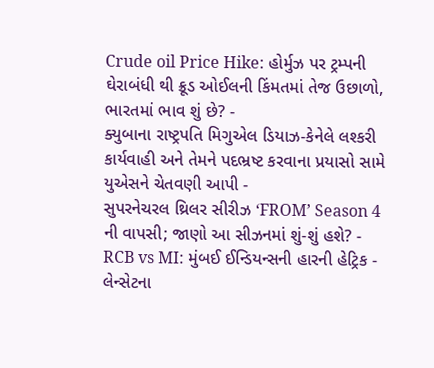Crude oil Price Hike: હોર્મુઝ પર ટ્રમ્પની ઘેરાબંધી થી ક્રૂડ ઓઈલની કિંમતમાં તેજ ઉછાળો, ભારતમાં ભાવ શું છે? -
ક્યુબાના રાષ્ટ્રપતિ મિગુએલ ડિયાઝ-કેનેલે લશ્કરી કાર્યવાહી અને તેમને પદભ્રષ્ટ કરવાના પ્રયાસો સામે યુએસને ચેતવણી આપી -
સુપરનેચરલ થ્રિલર સીરીઝ ‘FROM’ Season 4 ની વાપસી; જાણો આ સીઝનમાં શું-શું હશે? -
RCB vs MI: મુંબઈ ઈન્ડિયન્સની હારની હેટ્રિક -
લેન્સેટના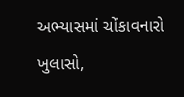અભ્યાસમાં ચોંકાવનારો ખુલાસો,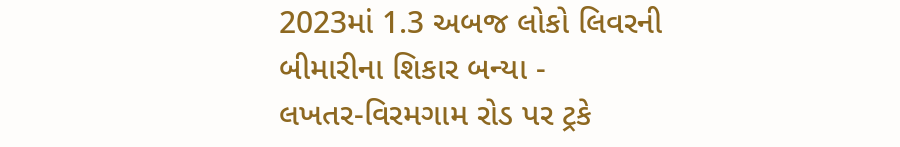2023માં 1.3 અબજ લોકો લિવરની બીમારીના શિકાર બન્યા -
લખતર-વિરમગામ રોડ પર ટ્રકે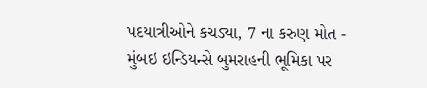પદયાત્રીઓને કચડ્યા, 7 ના કરુણ મોત -
મુંબઇ ઇન્ડિયન્સે બુમરાહની ભૂમિકા પર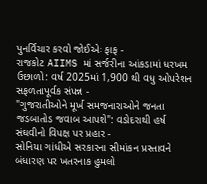પુનર્વિચાર કરવો જોઈએઃ ફાફ -
રાજકોટ AIIMS માં સર્જરીના આંકડામાં ધરખમ ઉછાળો: વર્ષ 2025માં 1,900 થી વધુ ઓપરેશન સફળતાપૂર્વક સંપન્ન -
"ગુજરાતીઓને મૂર્ખ સમજનારાઓને જનતા જડબાતોડ જવાબ આપશે": વડોદરાથી હર્ષ સંઘવીનો વિપક્ષ પર પ્રહાર -
સોનિયા ગાંધીએ સરકારના સીમાંકન પ્રસ્તાવને બંધારણ પર ખતરનાક હુમલો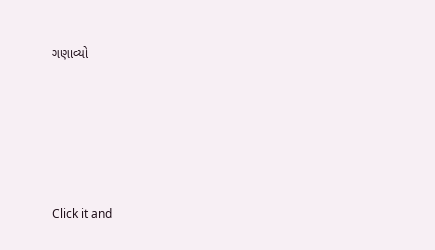ગણાવ્યો





Click it and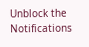Unblock the Notifications